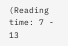(Reading time: 7 - 13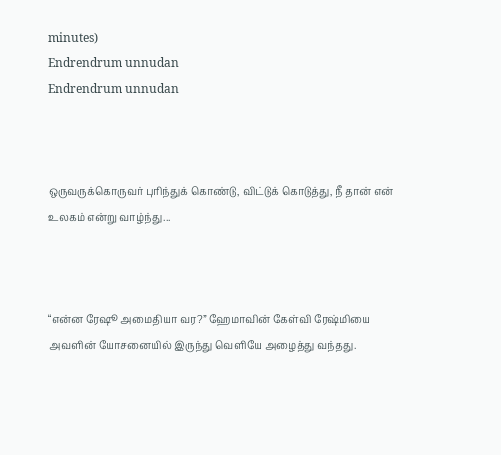minutes)
Endrendrum unnudan
Endrendrum unnudan



ஒருவருக்கொருவர் புரிந்துக் கொண்டு, விட்டுக் கொடுத்து, நீ தான் என் உலகம் என்று வாழ்ந்து...



“என்ன ரேஷூ அமைதியா வர?” ஹேமாவின் கேள்வி ரேஷ்மியை அவளின் யோசனையில் இருந்து வெளியே அழைத்து வந்தது.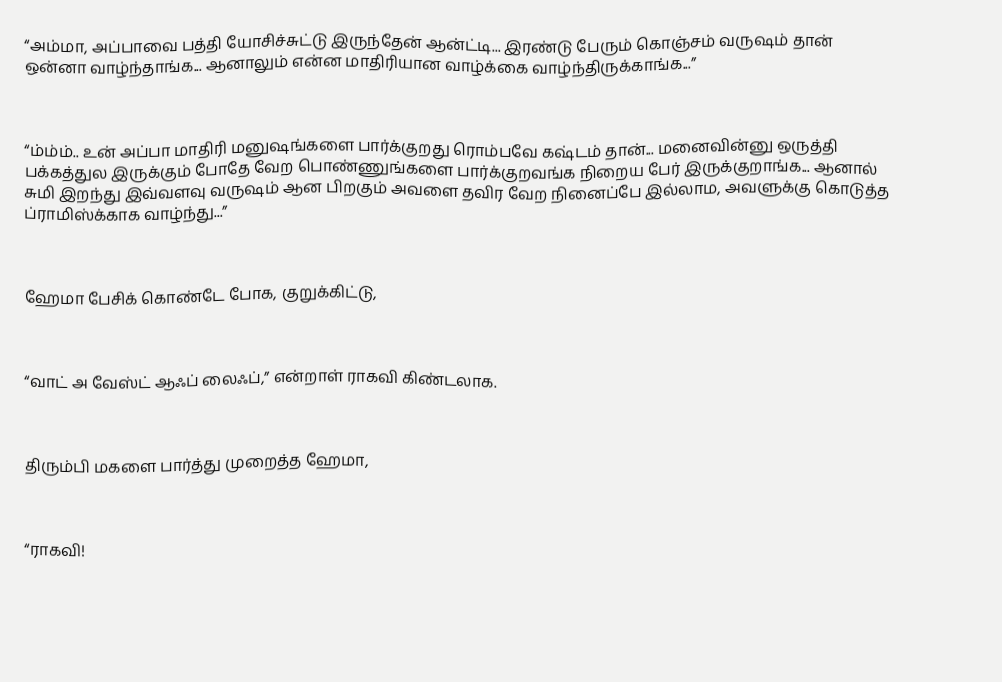“அம்மா, அப்பாவை பத்தி யோசிச்சுட்டு இருந்தேன் ஆன்ட்டி... இரண்டு பேரும் கொஞ்சம் வருஷம் தான் ஒன்னா வாழ்ந்தாங்க... ஆனாலும் என்ன மாதிரியான வாழ்க்கை வாழ்ந்திருக்காங்க...”



“ம்ம்ம்.. உன் அப்பா மாதிரி மனுஷங்களை பார்க்குறது ரொம்பவே கஷ்டம் தான்... மனைவின்னு ஒருத்தி பக்கத்துல இருக்கும் போதே வேற பொண்ணுங்களை பார்க்குறவங்க நிறைய பேர் இருக்குறாங்க... ஆனால் சுமி இறந்து இவ்வளவு வருஷம் ஆன பிறகும் அவளை தவிர வேற நினைப்பே இல்லாம, அவளுக்கு கொடுத்த ப்ராமிஸ்க்காக வாழ்ந்து...”



ஹேமா பேசிக் கொண்டே போக, குறுக்கிட்டு,



“வாட் அ வேஸ்ட் ஆஃப் லைஃப்,” என்றாள் ராகவி கிண்டலாக.



திரும்பி மகளை பார்த்து முறைத்த ஹேமா,



“ராகவி!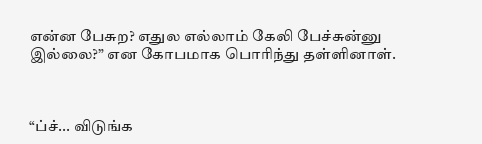என்ன பேசுற? எதுல எல்லாம் கேலி பேச்சுன்னு இல்லை?” என கோபமாக பொரிந்து தள்ளினாள்.



“ப்ச்... விடுங்க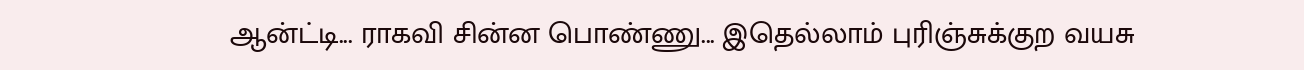ஆன்ட்டி... ராகவி சின்ன பொண்ணு... இதெல்லாம் புரிஞ்சுக்குற வயசு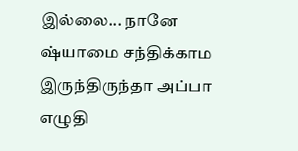இல்லை... நானே ஷ்யாமை சந்திக்காம இருந்திருந்தா அப்பா எழுதி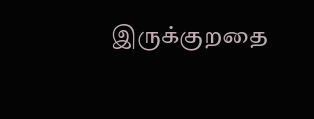இருக்குறதை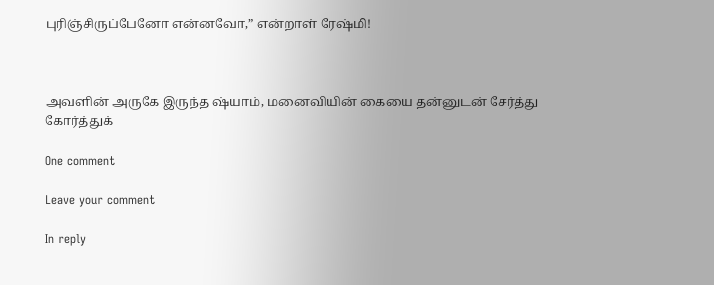புரிஞ்சிருப்பேனோ என்னவோ,” என்றாள் ரேஷ்மி!



அவளின் அருகே இருந்த ஷ்யாம், மனைவியின் கையை தன்னுடன் சேர்த்து கோர்த்துக்

One comment

Leave your comment

In reply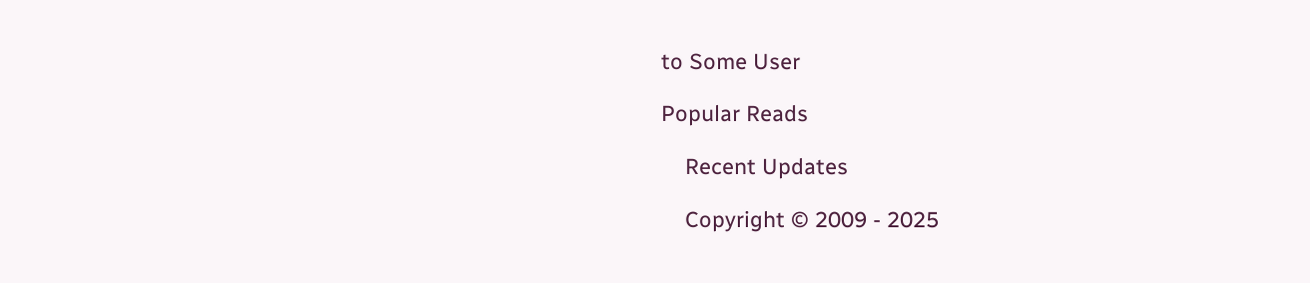to Some User

Popular Reads

    Recent Updates

    Copyright © 2009 - 2025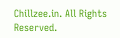Chillzee.in. All Rights Reserved.